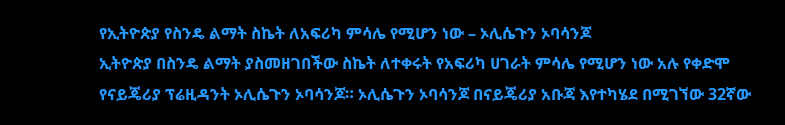የኢትዮጵያ የስንዴ ልማት ስኬት ለአፍሪካ ምሳሌ የሚሆን ነው – ኦሊሴጉን ኦባሳንጆ
ኢትዮጵያ በስንዴ ልማት ያስመዘገበችው ስኬት ለተቀሩት የአፍሪካ ሀገራት ምሳሌ የሚሆን ነው አሉ የቀድሞ የናይጄሪያ ፕሬዚዳንት ኦሊሴጉን ኦባሳንጆ። ኦሊሴጉን ኦባሳንጆ በናይጄሪያ አቡጃ እየተካሄደ በሚገኘው 32ኛው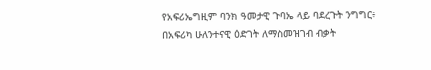የአፍሪኤግዚም ባንክ ዓመታዊ ጉባኤ ላይ ባደረጉት ንግግር፥ በአፍሪካ ሁለንተናዊ ዕድገት ለማስመዝገብ ብቃት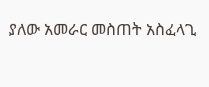ያለው አመራር መስጠት አስፈላጊ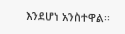እንደሆነ አንስተዋል፡፡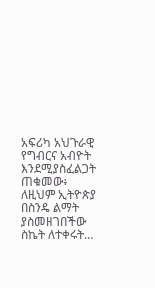አፍሪካ አህጉራዊ የግብርና አብዮት እንደሚያስፈልጋት ጠቁመው፥ ለዚህም ኢትዮጵያ በስንዴ ልማት ያስመዘገበችው ስኬት ለተቀሩት…